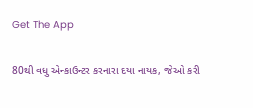Get The App

80થી વધુ એન્કાઉન્ટર કરનારા દયા નાયક, જેઓ કરી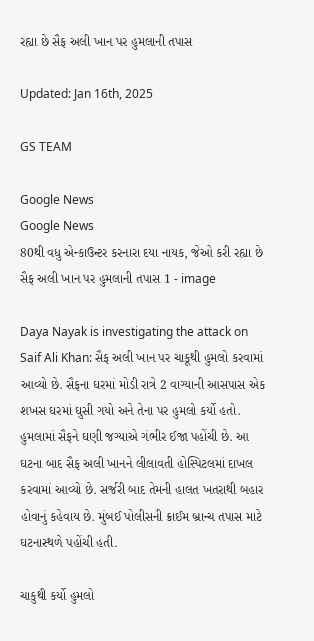રહ્યા છે સૈફ અલી ખાન પર હુમલાની તપાસ

Updated: Jan 16th, 2025

GS TEAM

Google News
Google News
80થી વધુ એન્કાઉન્ટર કરનારા દયા નાયક, જેઓ કરી રહ્યા છે સૈફ અલી ખાન પર હુમલાની તપાસ 1 - image

Daya Nayak is investigating the attack on Saif Ali Khan: સૈફ અલી ખાન પર ચાકૂથી હુમલો કરવામાં આવ્યો છે. સૈફના ઘરમાં મોડી રાત્રે 2 વાગ્યાની આસપાસ એક શખસ ઘરમાં ઘુસી ગયો અને તેના પર હુમલો કર્યો હતો. હુમલામાં સૈફને ઘણી જગ્યાએ ગંભીર ઈજા પહોંચી છે. આ ઘટના બાદ સૈફ અલી ખાનને લીલાવતી હોસ્પિટલમાં દાખલ કરવામાં આવ્યો છે. સર્જરી બાદ તેમની હાલત ખતરાથી બહાર હોવાનું કહેવાય છે. મુંબઈ પોલીસની ક્રાઈમ બ્રાન્ચ તપાસ માટે ઘટનાસ્થળે પહોંચી હતી.

ચાકુથી કર્યો હુમલો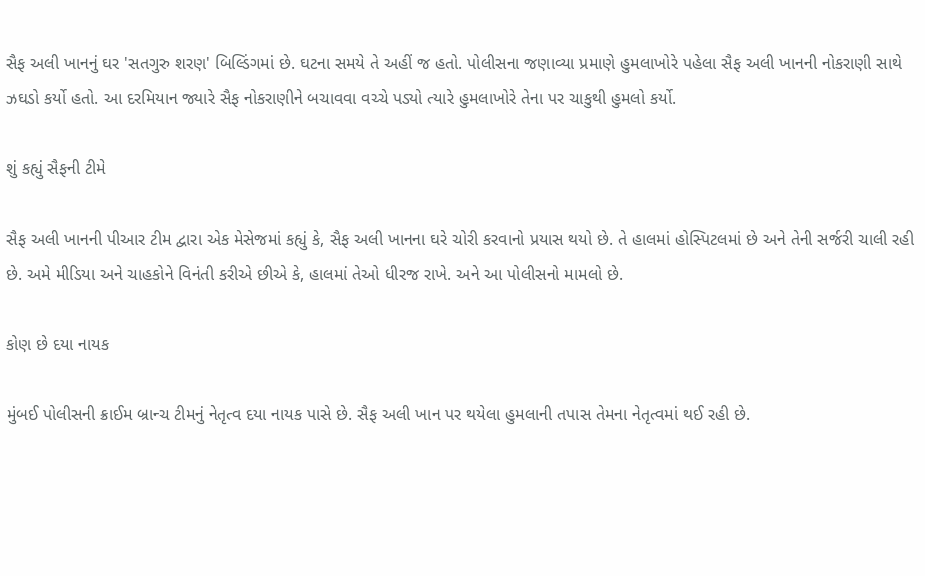સૈફ અલી ખાનનું ઘર 'સતગુરુ શરણ' બિલ્ડિંગમાં છે. ઘટના સમયે તે અહીં જ હતો. પોલીસના જણાવ્યા પ્રમાણે હુમલાખોરે પહેલા સૈફ અલી ખાનની નોકરાણી સાથે ઝઘડો કર્યો હતો. આ દરમિયાન જ્યારે સૈફ નોકરાણીને બચાવવા વચ્ચે પડ્યો ત્યારે હુમલાખોરે તેના પર ચાકુથી હુમલો કર્યો.

શું કહ્યું સૈફની ટીમે

સૈફ અલી ખાનની પીઆર ટીમ દ્વારા એક મેસેજમાં કહ્યું કે, સૈફ અલી ખાનના ઘરે ચોરી કરવાનો પ્રયાસ થયો છે. તે હાલમાં હોસ્પિટલમાં છે અને તેની સર્જરી ચાલી રહી છે. અમે મીડિયા અને ચાહકોને વિનંતી કરીએ છીએ કે, હાલમાં તેઓ ધીરજ રાખે. અને આ પોલીસનો મામલો છે.

કોણ છે દયા નાયક

મુંબઈ પોલીસની ક્રાઈમ બ્રાન્ચ ટીમનું નેતૃત્વ દયા નાયક પાસે છે. સૈફ અલી ખાન પર થયેલા હુમલાની તપાસ તેમના નેતૃત્વમાં થઈ રહી છે.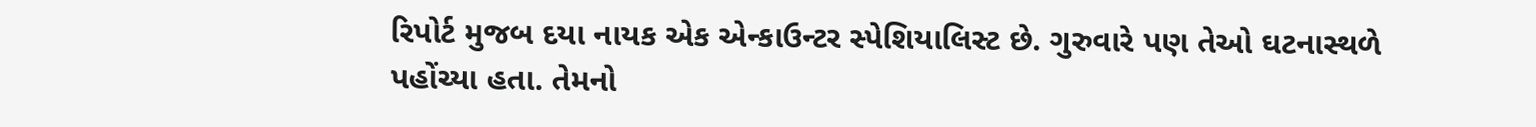રિપોર્ટ મુજબ દયા નાયક એક એન્કાઉન્ટર સ્પેશિયાલિસ્ટ છે. ગુરુવારે પણ તેઓ ઘટનાસ્થળે પહોંચ્યા હતા. તેમનો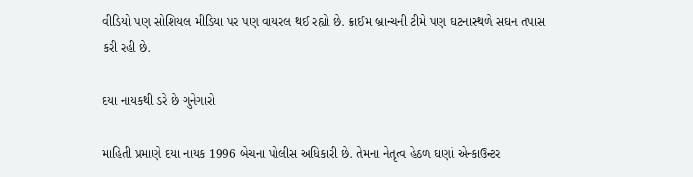વીડિયો પણ સોશિયલ મીડિયા પર પણ વાયરલ થઈ રહ્યો છે. ક્રાઈમ બ્રાન્ચની ટીમે પણ ઘટનાસ્થળે સઘન તપાસ કરી રહી છે.

દયા નાયકથી ડરે છે ગુનેગારો

માહિતી પ્રમાણે દયા નાયક 1996 બેચના પોલીસ અધિકારી છે. તેમના નેતૃત્વ હેઠળ ઘણાં એન્કાઉન્ટર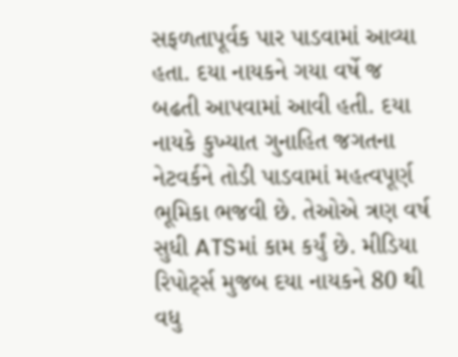સફળતાપૂર્વક પાર પાડવામાં આવ્યા હતા. દયા નાયકને ગયા વર્ષે જ બઢતી આપવામાં આવી હતી. દયા નાયકે કુખ્યાત ગુનાહિત જગતના નેટવર્કને તોડી પાડવામાં મહત્વપૂર્ણ ભૂમિકા ભજવી છે. તેઓએ ત્રણ વર્ષ સુધી ATSમાં કામ કર્યું છે. મીડિયા રિપોર્ટ્સ મુજબ દયા નાયકને 80 થી વધુ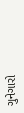ગુનેગારો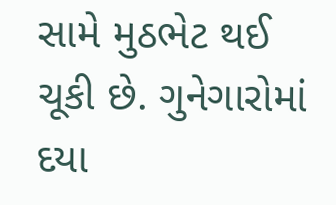સામે મુઠભેટ થઈ ચૂકી છે. ગુનેગારોમાં દયા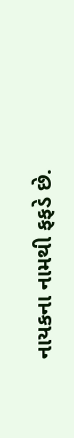નાયકના નામથી ફફડે છે.